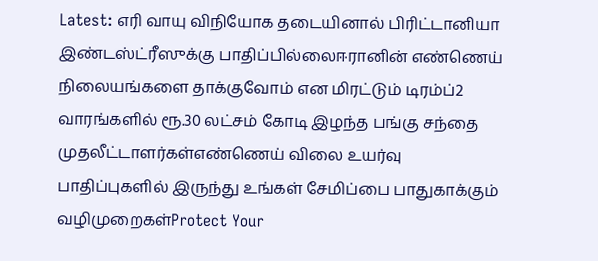Latest: எரி வாயு விநியோக தடையினால் பிரிட்டானியா இண்டஸ்ட்ரீஸுக்கு பாதிப்பில்லைஈரானின் எண்ணெய் நிலையங்களை தாக்குவோம் என மிரட்டும் டிரம்ப்2 வாரங்களில் ரூ.30 லட்சம் கோடி இழந்த பங்கு சந்தை முதலீட்டாளர்கள்எண்ணெய் விலை உயர்வு பாதிப்புகளில் இருந்து உங்கள் சேமிப்பை பாதுகாக்கும் வழிமுறைகள்Protect Your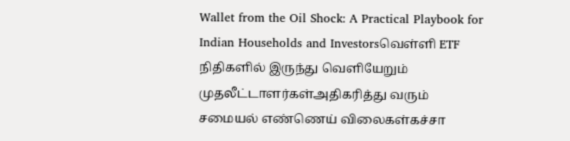Wallet from the Oil Shock: A Practical Playbook for Indian Households and Investorsவெள்ளி ETF நிதிகளில் இருந்து வெளியேறும் முதலீட்டாளர்கள்அதிகரித்து வரும் சமையல் எண்ணெய் விலைகள்கச்சா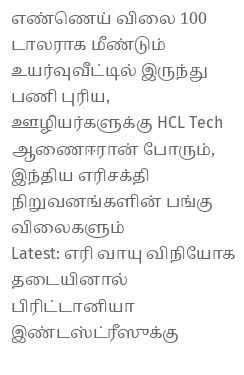எண்ணெய் விலை 100 டாலராக மீண்டும் உயர்வுவீட்டில் இருந்து பணி புரிய, ஊழியர்களுக்கு HCL Tech ஆணைஈரான் போரும், இந்திய எரிசக்தி நிறுவனங்களின் பங்கு விலைகளும்
Latest: எரி வாயு விநியோக தடையினால் பிரிட்டானியா இண்டஸ்ட்ரீஸுக்கு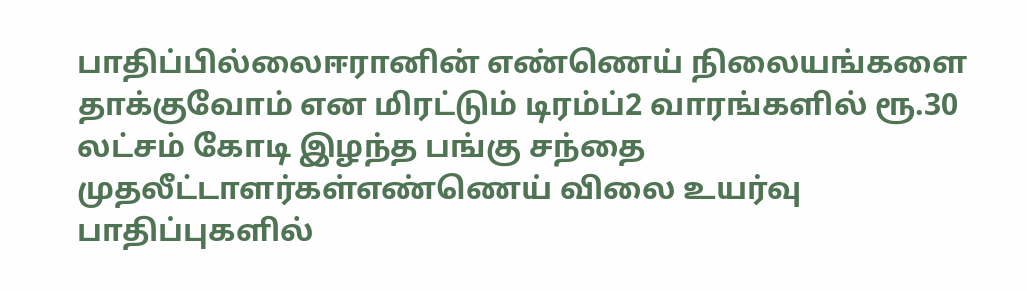பாதிப்பில்லைஈரானின் எண்ணெய் நிலையங்களை தாக்குவோம் என மிரட்டும் டிரம்ப்2 வாரங்களில் ரூ.30 லட்சம் கோடி இழந்த பங்கு சந்தை முதலீட்டாளர்கள்எண்ணெய் விலை உயர்வு பாதிப்புகளில்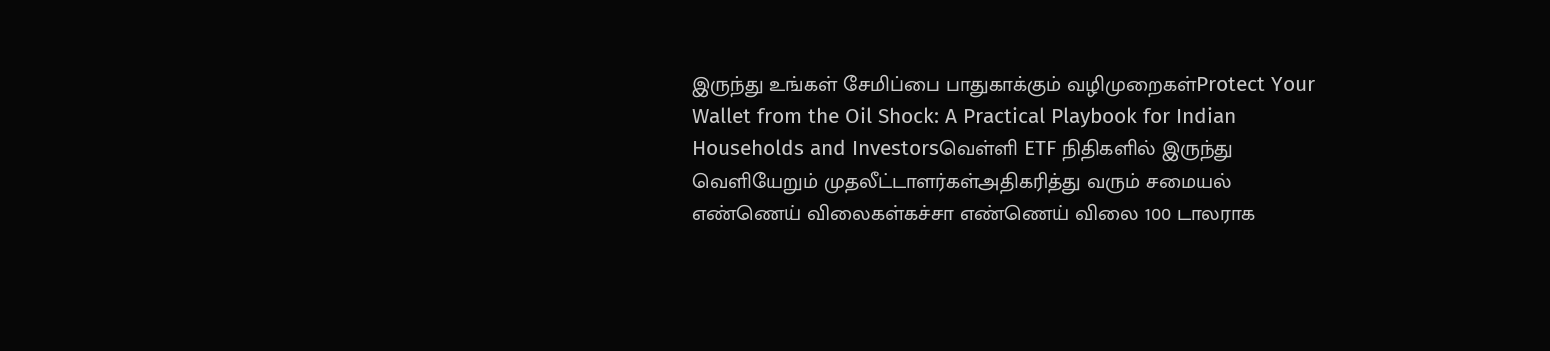இருந்து உங்கள் சேமிப்பை பாதுகாக்கும் வழிமுறைகள்Protect Your Wallet from the Oil Shock: A Practical Playbook for Indian Households and Investorsவெள்ளி ETF நிதிகளில் இருந்து வெளியேறும் முதலீட்டாளர்கள்அதிகரித்து வரும் சமையல் எண்ணெய் விலைகள்கச்சா எண்ணெய் விலை 100 டாலராக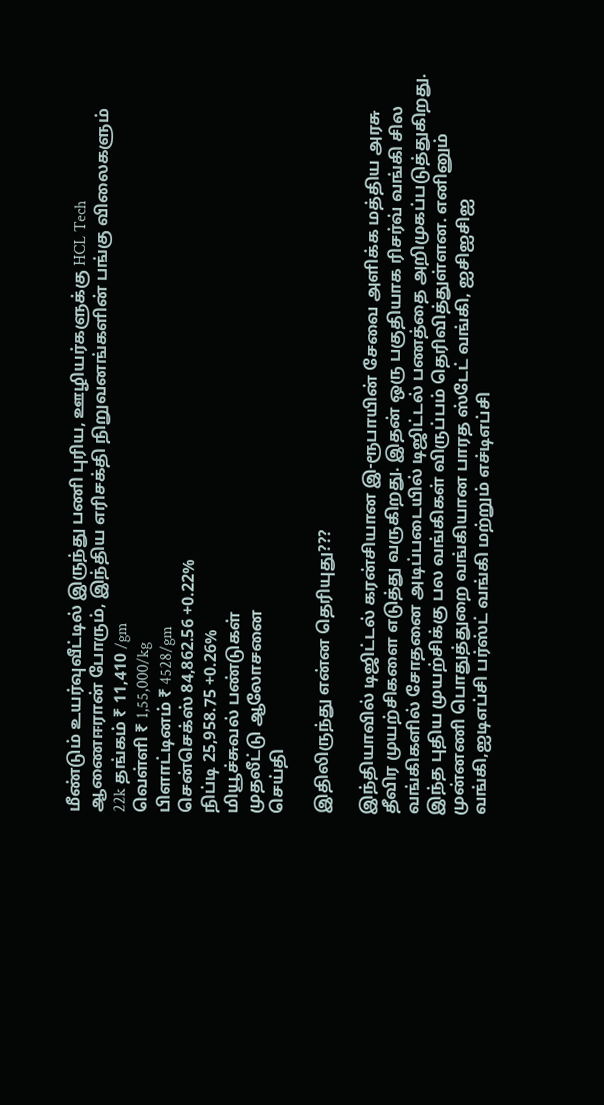மீண்டும் உயர்வுவீட்டில் இருந்து பணி புரிய, ஊழியர்களுக்கு HCL Tech ஆணைஈரான் போரும், இந்திய எரிசக்தி நிறுவனங்களின் பங்கு விலைகளும்
22k தங்கம் ₹ 11,410 /gm
வெள்ளி ₹ 1,55,000/kg
பிளாட்டினம் ₹ 4528/gm
சென்செக்ஸ் 84,862.56 +0.22%
நிப்டி 25,958.75 +0.26%
மியூச்சுவல் பண்டுகள்
முதலீட்டு ஆலோசனை
செய்தி

இதிலிருந்து என்ன தெரியுது???

இந்தியாவில் டிஜிட்டல் கரன்சியான இ-ரூபாயின் சேவை அளிக்க மத்திய அரசு தீவிர முயற்சிகளை எடுத்து வருகிறது. இதன் ஒரு பகுதியாக ரிசர்வ் வங்கி சில வங்கிகளில் சோதனை அடிப்படையில் டிஜிட்டல் பணத்தை அறிமுகப்படுத்துகிறது. இந்த புதிய முயற்சிக்கு பல வங்கிகள் விருப்பம் தெரிவித்துள்ளன. எனினும் முன்னணி பொதுத்துறை வங்கியான பாரத ஸ்டேட் வங்கி, ஐசிஐசிஐ வங்கி,ஐடிஎப்சி பர்ஸ்ட் வங்கி மற்றும் எச்டிஎப்சி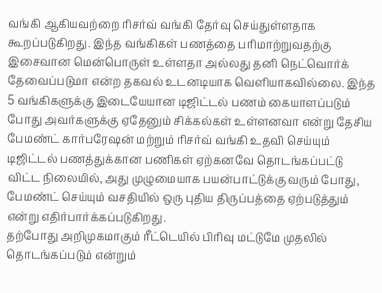வங்கி ஆகியவற்றை ரிசர்வ் வங்கி தேர்வு செய்துள்ளதாக கூறப்படுகிறது. இந்த வங்கிகள் பணத்தை பரிமாற்றுவதற்கு இசைவான மென்பொருள் உள்ளதா அல்லது தனி நெட்வொர்க் தேவைப்படுமா என்ற தகவல் உடனடியாக வெளியாகவில்லை. இந்த 5 வங்கிகளுக்கு இடையேயான டிஜிட்டல் பணம் கையாளப்படும் போது அவர்களுக்கு ஏதேனும் சிக்கல்கள் உள்ளனவா என்று தேசிய பேமண்ட் கார்பரேஷன் மற்றும் ரிசர்வ் வங்கி உதவி செய்யும் டிஜிட்டல் பணத்துக்கான பணிகள் ஏற்கனவே தொடங்கப்பட்டு விட்ட நிலையில், அது முழுமையாக பயன்பாட்டுக்கு வரும் போது, பேமண்ட் செய்யும் வசதியில் ஒரு புதிய திருப்பத்தை ஏற்படுத்தும் என்று எதிர்பார்க்கப்படுகிறது.
தற்போது அறிமுகமாகும் ரீட்டெயில் பிரிவு மட்டுமே முதலில் தொடங்கப்படும் என்றும்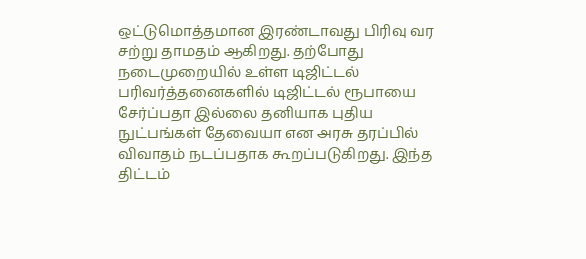ஒட்டுமொத்தமான இரண்டாவது பிரிவு வர சற்று தாமதம் ஆகிறது. தற்போது நடைமுறையில் உள்ள டிஜிட்டல் பரிவர்த்தனைகளில் டிஜிட்டல் ரூபாயை சேர்ப்பதா இல்லை தனியாக புதிய நுட்பங்கள் தேவையா என அரசு தரப்பில் விவாதம் நடப்பதாக கூறப்படுகிறது. இந்த திட்டம்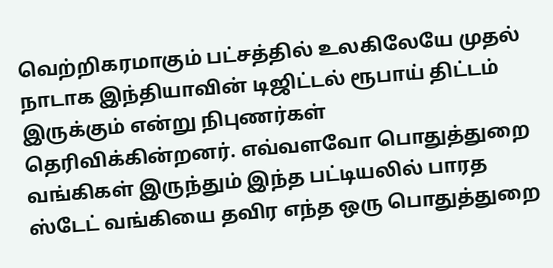வெற்றிகரமாகும் பட்சத்தில் உலகிலேயே முதல் நாடாக இந்தியாவின் டிஜிட்டல் ரூபாய் திட்டம் இருக்கும் என்று நிபுணர்கள் தெரிவிக்கின்றனர். எவ்வளவோ பொதுத்துறை வங்கிகள் இருந்தும் இந்த பட்டியலில் பாரத ஸ்டேட் வங்கியை தவிர எந்த ஒரு பொதுத்துறை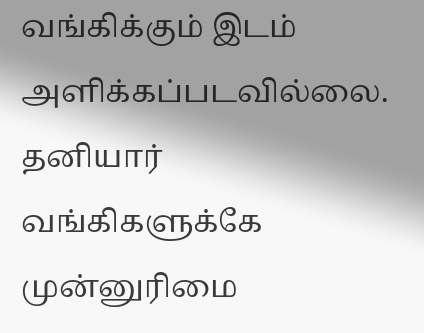வங்கிக்கும் இடம் அளிக்கப்படவில்லை. தனியார் வங்கிகளுக்கே முன்னுரிமை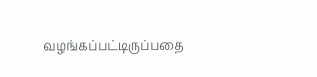வழங்கப்பட்டிருப்பதை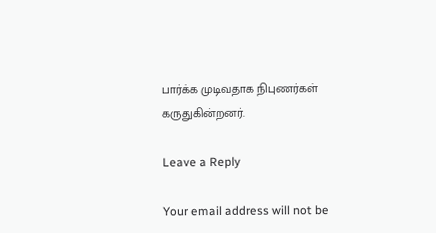பார்க்க முடிவதாக நிபுணர்கள் கருதுகின்றனர்.

Leave a Reply

Your email address will not be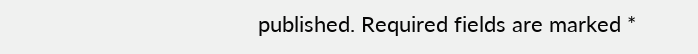published. Required fields are marked *